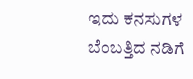ಇದು ಕನಸುಗಳ ಬೆಂಬತ್ತಿದ ನಡಿಗೆ‍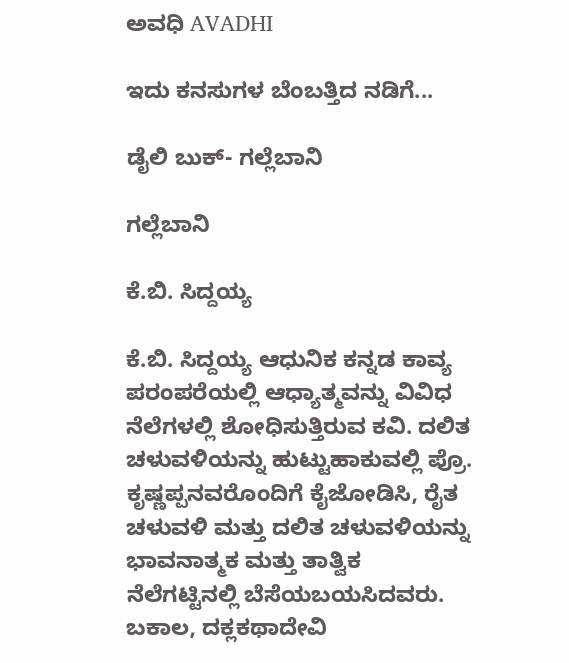ಅವಧಿ AVADHI

ಇದು ಕನಸುಗಳ ಬೆಂಬತ್ತಿದ ನಡಿಗೆ...

ಡೈಲಿ ಬುಕ್- ಗಲ್ಲೆಬಾನಿ

ಗಲ್ಲೆಬಾನಿ

ಕೆ.ಬಿ. ಸಿದ್ದಯ್ಯ

ಕೆ.ಬಿ. ಸಿದ್ದಯ್ಯ ಆಧುನಿಕ ಕನ್ನಡ ಕಾವ್ಯ ಪರಂಪರೆಯಲ್ಲಿ ಆಧ್ಯಾತ್ಮವನ್ನು ವಿವಿಧ ನೆಲೆಗಳಲ್ಲಿ ಶೋಧಿಸುತ್ತಿರುವ ಕವಿ. ದಲಿತ ಚಳುವಳಿಯನ್ನು ಹುಟ್ಟುಹಾಕುವಲ್ಲಿ ಪ್ರೊ. ಕೃಷ್ಣಪ್ಪನವರೊಂದಿಗೆ ಕೈಜೋಡಿಸಿ, ರೈತ ಚಳುವಳಿ ಮತ್ತು ದಲಿತ ಚಳುವಳಿಯನ್ನು ಭಾವನಾತ್ಮಕ ಮತ್ತು ತಾತ್ವಿಕ ನೆಲೆಗಟ್ಟಿನಲ್ಲಿ ಬೆಸೆಯಬಯಸಿದವರು. ಬಕಾಲ, ದಕ್ಲಕಥಾದೇವಿ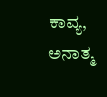ಕಾವ್ಯ, ಅನಾತ್ಮ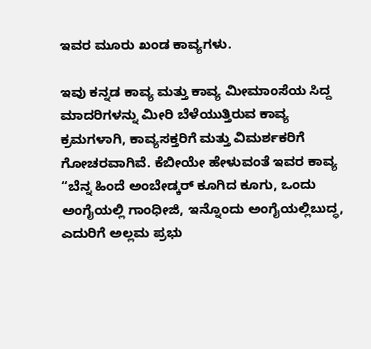ಇವರ ಮೂರು ಖಂಡ ಕಾವ್ಯಗಳು.

ಇವು ಕನ್ನಡ ಕಾವ್ಯ ಮತ್ತು ಕಾವ್ಯ ಮೀಮಾಂಸೆಯ ಸಿದ್ದ ಮಾದರಿಗಳನ್ನು ಮೀರಿ ಬೆಳೆಯುತ್ತಿರುವ ಕಾವ್ಯ ಕ್ರಮಗಳಾಗಿ, ಕಾವ್ಯಸಕ್ತರಿಗೆ ಮತ್ತು ವಿಮರ್ಶಕರಿಗೆ ಗೋಚರವಾಗಿವೆ. ಕೆಬೀಯೇ ಹೇಳುವಂತೆ ಇವರ ಕಾವ್ಯ “ಬೆನ್ನ ಹಿಂದೆ ಅಂಬೇಡ್ಕರ್ ಕೂಗಿದ ಕೂಗು, ಒಂದು ಅಂಗೈಯಲ್ಲಿ ಗಾಂಧೀಜಿ, ಇನ್ನೊಂದು ಅಂಗೈಯಲ್ಲಿಬುದ್ಧ, ಎದುರಿಗೆ ಅಲ್ಲಮ ಪ್ರಭು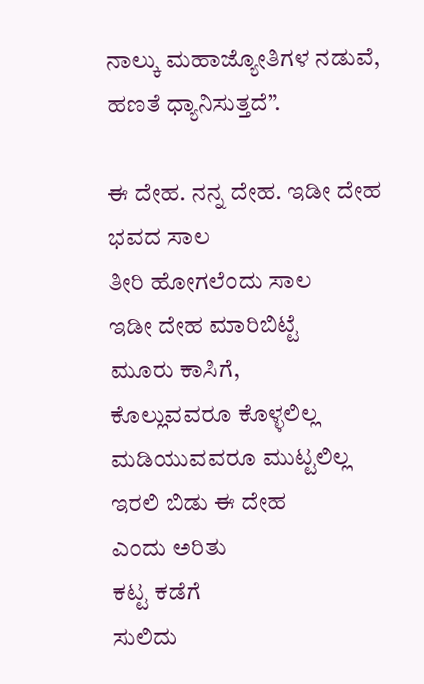ನಾಲ್ಕು ಮಹಾಜ್ಯೋತಿಗಳ ನಡುವೆ, ಹಣತೆ ಧ್ಯಾನಿಸುತ್ತದೆ”.

ಈ ದೇಹ. ನನ್ನ ದೇಹ. ಇಡೀ ದೇಹ
ಭವದ ಸಾಲ
ತೀರಿ ಹೋಗಲೆಂದು ಸಾಲ
ಇಡೀ ದೇಹ ಮಾರಿಬಿಟ್ಟೆ
ಮೂರು ಕಾಸಿಗೆ,
ಕೊಲ್ಲುವವರೂ ಕೊಳ್ಳಲಿಲ್ಲ
ಮಡಿಯುವವರೂ ಮುಟ್ಟಲಿಲ್ಲ
ಇರಲಿ ಬಿಡು ಈ ದೇಹ
ಎಂದು ಅರಿತು
ಕಟ್ಟ ಕಡೆಗೆ
ಸುಲಿದು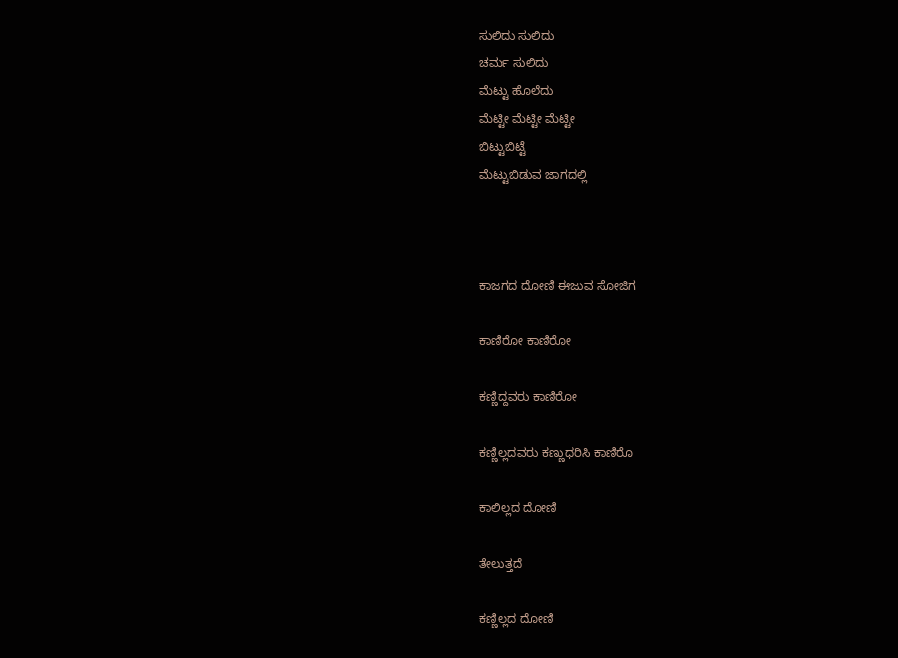ಸುಲಿದು ಸುಲಿದು
ಚರ್ಮ ಸುಲಿದು
ಮೆಟ್ಟು ಹೊಲೆದು
ಮೆಟ್ಟೀ ಮೆಟ್ಟೀ ಮೆಟ್ಟೀ
ಬಿಟ್ಟುಬಿಟ್ಟೆ
ಮೆಟ್ಟುಬಿಡುವ ಜಾಗದಲ್ಲಿ



ಕಾಜಗದ ದೋಣಿ ಈಜುವ ಸೋಜಿಗ

ಕಾಣಿರೋ ಕಾಣಿರೋ

ಕಣ್ಣಿದ್ದವರು ಕಾಣಿರೋ

ಕಣ್ಣಿಲ್ಲದವರು ಕಣ್ಣುಧರಿಸಿ ಕಾಣಿರೊ

ಕಾಲಿಲ್ಲದ ದೋಣಿ

ತೇಲುತ್ತದೆ

ಕಣ್ಣಿಲ್ಲದ ದೋಣಿ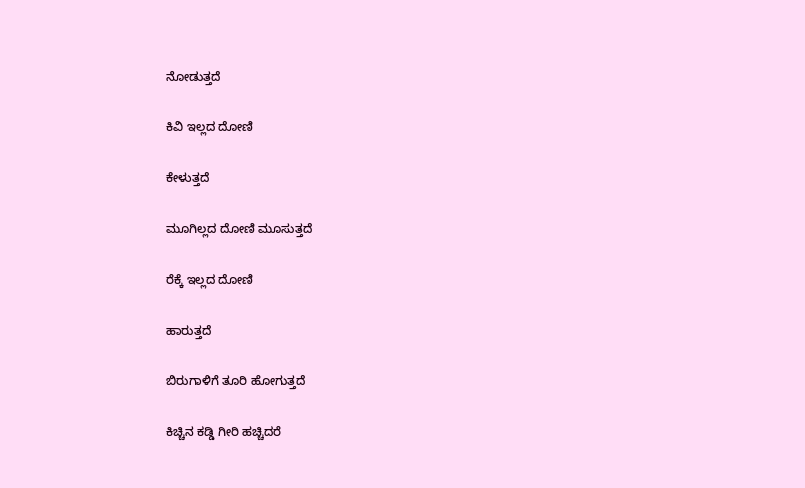ನೋಡುತ್ತದೆ

ಕಿವಿ ಇಲ್ಲದ ದೋಣಿ

ಕೇಳುತ್ತದೆ

ಮೂಗಿಲ್ಲದ ದೋಣಿ ಮೂಸುತ್ತದೆ

ರೆಕ್ಕೆ ಇಲ್ಲದ ದೋಣಿ

ಹಾರುತ್ತದೆ

ಬಿರುಗಾಳಿಗೆ ತೂರಿ ಹೋಗುತ್ತದೆ

ಕಿಚ್ಚಿನ ಕಡ್ಡಿ ಗೀರಿ ಹಚ್ಚಿದರೆ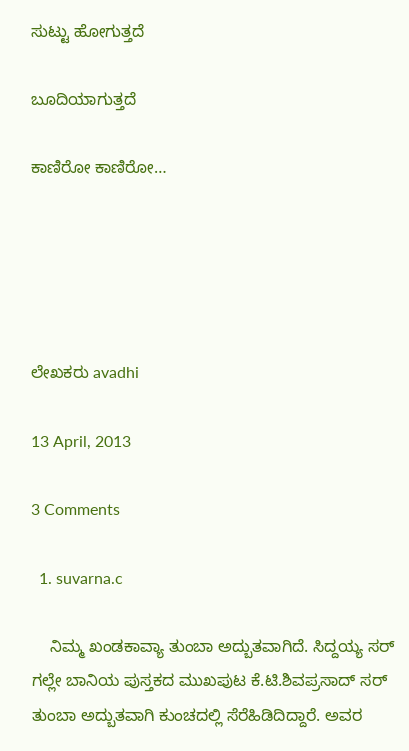ಸುಟ್ಟು ಹೋಗುತ್ತದೆ

ಬೂದಿಯಾಗುತ್ತದೆ

ಕಾಣಿರೋ ಕಾಣಿರೋ…





ಲೇಖಕರು avadhi

13 April, 2013

3 Comments

  1. suvarna.c

    ನಿಮ್ಮ ಖಂಡಕಾವ್ಯಾ ತುಂಬಾ ಅದ್ಬುತವಾಗಿದೆ. ಸಿದ್ದಯ್ಯ ಸರ್ ಗಲ್ಲೇ ಬಾನಿಯ ಪುಸ್ತಕದ ಮುಖಪುಟ ಕೆ.ಟಿ.ಶಿವಪ್ರಸಾದ್ ಸರ್ ತುಂಬಾ ಅದ್ಬುತವಾಗಿ ಕುಂಚದಲ್ಲಿ ಸೆರೆಹಿಡಿದಿದ್ದಾರೆ. ಅವರ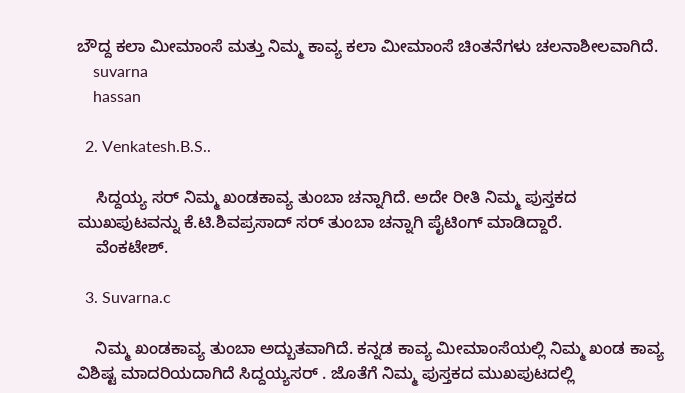ಬೌದ್ದ ಕಲಾ ಮೀಮಾಂಸೆ ಮತ್ತು ನಿಮ್ಮ ಕಾವ್ಯ ಕಲಾ ಮೀಮಾಂಸೆ ಚಿಂತನೆಗಳು ಚಲನಾಶೀಲವಾಗಿದೆ.
    suvarna
    hassan

  2. Venkatesh.B.S..

    ಸಿದ್ದಯ್ಯ ಸರ್ ನಿಮ್ಮ ಖಂಡಕಾವ್ಯ ತುಂಬಾ ಚನ್ನಾಗಿದೆ. ಅದೇ ರೀತಿ ನಿಮ್ಮ ಪುಸ್ತಕದ ಮುಖಪುಟವನ್ನು ಕೆ.ಟಿ.ಶಿವಪ್ರಸಾದ್ ಸರ್ ತುಂಬಾ ಚನ್ನಾಗಿ ಪೈಟಿಂಗ್ ಮಾಡಿದ್ದಾರೆ.
    ವೆಂಕಟೇಶ್.

  3. Suvarna.c

    ನಿಮ್ಮ ಖಂಡಕಾವ್ಯ ತುಂಬಾ ಅದ್ಬುತವಾಗಿದೆ. ಕನ್ನಡ ಕಾವ್ಯ ಮೀಮಾಂಸೆಯಲ್ಲಿ ನಿಮ್ಮ ಖಂಡ ಕಾವ್ಯ ವಿಶಿಷ್ಟ ಮಾದರಿಯದಾಗಿದೆ ಸಿದ್ದಯ್ಯಸರ್ . ಜೊತೆಗೆ ನಿಮ್ಮ ಪುಸ್ತಕದ ಮುಖಪುಟದಲ್ಲಿ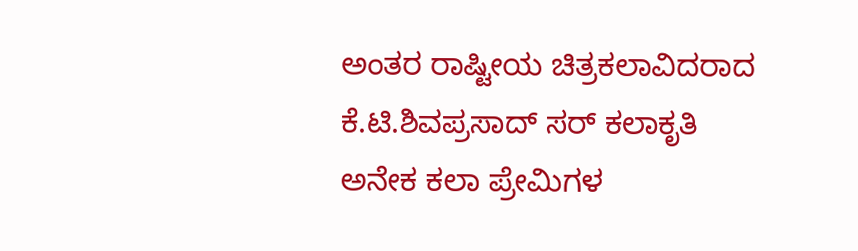ಅಂತರ ರಾಷ್ಟೀಯ ಚಿತ್ರಕಲಾವಿದರಾದ ಕೆ.ಟಿ.ಶಿವಪ್ರಸಾದ್ ಸರ್ ಕಲಾಕೃತಿ ಅನೇಕ ಕಲಾ ಪ್ರೇಮಿಗಳ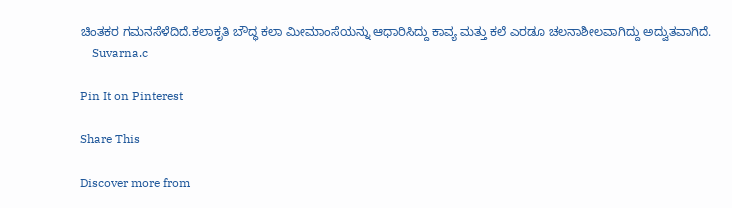ಚಿಂತಕರ ಗಮನಸೆಳೆದಿದೆ.ಕಲಾಕೃತಿ ಬೌದ್ಧ ಕಲಾ ಮೀಮಾಂಸೆಯನ್ನು ಆಧಾರಿಸಿದ್ದು ಕಾವ್ಯ ಮತ್ತು ಕಲೆ ಎರಡೂ ಚಲನಾಶೀಲವಾಗಿದ್ದು ಅದ್ವುತವಾಗಿದೆ.
    Suvarna.c

Pin It on Pinterest

Share This

Discover more from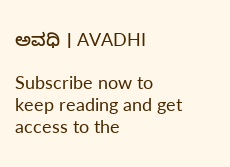ಅವಧಿ । AVADHI

Subscribe now to keep reading and get access to the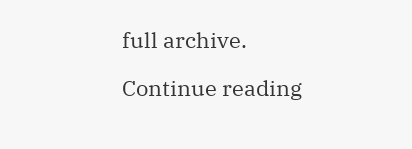full archive.

Continue reading